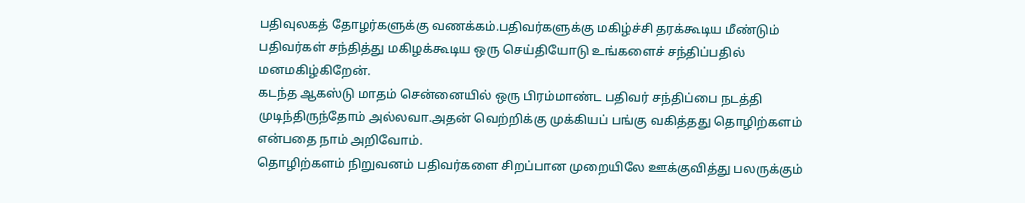பதிவுலகத் தோழர்களுக்கு வணக்கம்.பதிவர்களுக்கு மகிழ்ச்சி தரக்கூடிய மீண்டும் பதிவர்கள் சந்தித்து மகிழக்கூடிய ஒரு செய்தியோடு உங்களைச் சந்திப்பதில் மனமகிழ்கிறேன்.
கடந்த ஆகஸ்டு மாதம் சென்னையில் ஒரு பிரம்மாண்ட பதிவர் சந்திப்பை நடத்தி முடிந்திருந்தோம் அல்லவா.அதன் வெற்றிக்கு முக்கியப் பங்கு வகித்தது தொழிற்களம் என்பதை நாம் அறிவோம்.
தொழிற்களம் நிறுவனம் பதிவர்களை சிறப்பான முறையிலே ஊக்குவித்து பலருக்கும்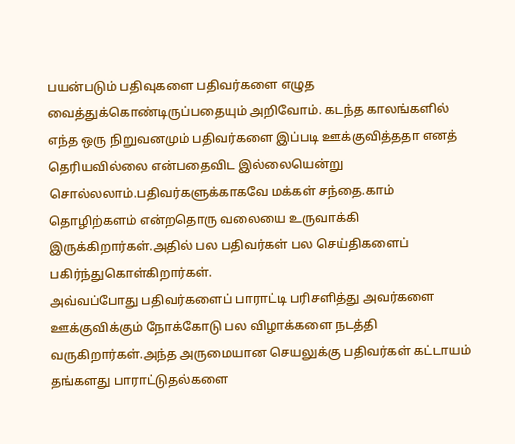பயன்படும் பதிவுகளை பதிவர்களை எழுத வைத்துக்கொண்டிருப்பதையும் அறிவோம். கடந்த காலங்களில் எந்த ஒரு நிறுவனமும் பதிவர்களை இப்படி ஊக்குவித்ததா எனத் தெரியவில்லை என்பதைவிட இல்லையென்று சொல்லலாம்.பதிவர்களுக்காகவே மக்கள் சந்தை.காம் தொழிற்களம் என்றதொரு வலையை உருவாக்கி இருக்கிறார்கள்.அதில் பல பதிவர்கள் பல செய்திகளைப் பகிர்ந்துகொள்கிறார்கள்.
அவ்வப்போது பதிவர்களைப் பாராட்டி பரிசளித்து அவர்களை ஊக்குவிக்கும் நோக்கோடு பல விழாக்களை நடத்தி வருகிறார்கள்.அந்த அருமையான செயலுக்கு பதிவர்கள் கட்டாயம் தங்களது பாராட்டுதல்களை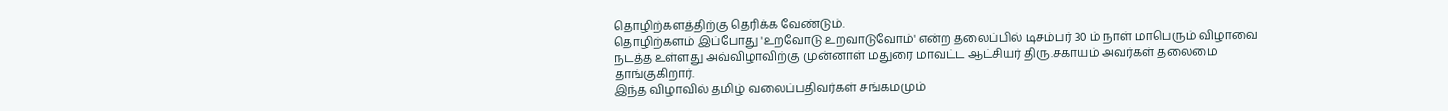தொழிற்களத்திற்கு தெரிக்க வேண்டும்.
தொழிற்களம் இப்போது 'உறவோடு உறவாடுவோம்' என்ற தலைப்பில் டிசம்பர் 30 ம் நாள் மாபெரும் விழாவை நடத்த உள்ளது அவ்விழாவிற்கு முன்னாள் மதுரை மாவட்ட ஆட்சியர் திரு.சகாயம் அவர்கள் தலைமை தாங்குகிறார்.
இந்த விழாவில் தமிழ் வலைப்பதிவர்கள் சங்கமமும்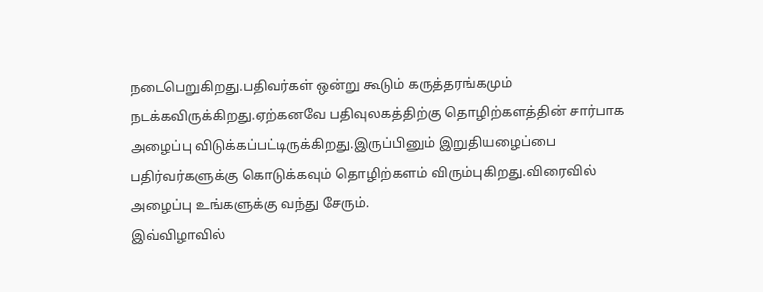நடைபெறுகிறது.பதிவர்கள் ஒன்று கூடும் கருத்தரங்கமும் நடக்கவிருக்கிறது.ஏற்கனவே பதிவுலகத்திற்கு தொழிற்களத்தின் சார்பாக அழைப்பு விடுக்கப்பட்டிருக்கிறது.இருப்பினும் இறுதியழைப்பை பதிர்வர்களுக்கு கொடுக்கவும் தொழிற்களம் விரும்புகிறது.விரைவில் அழைப்பு உங்களுக்கு வந்து சேரும்.
இவ்விழாவில்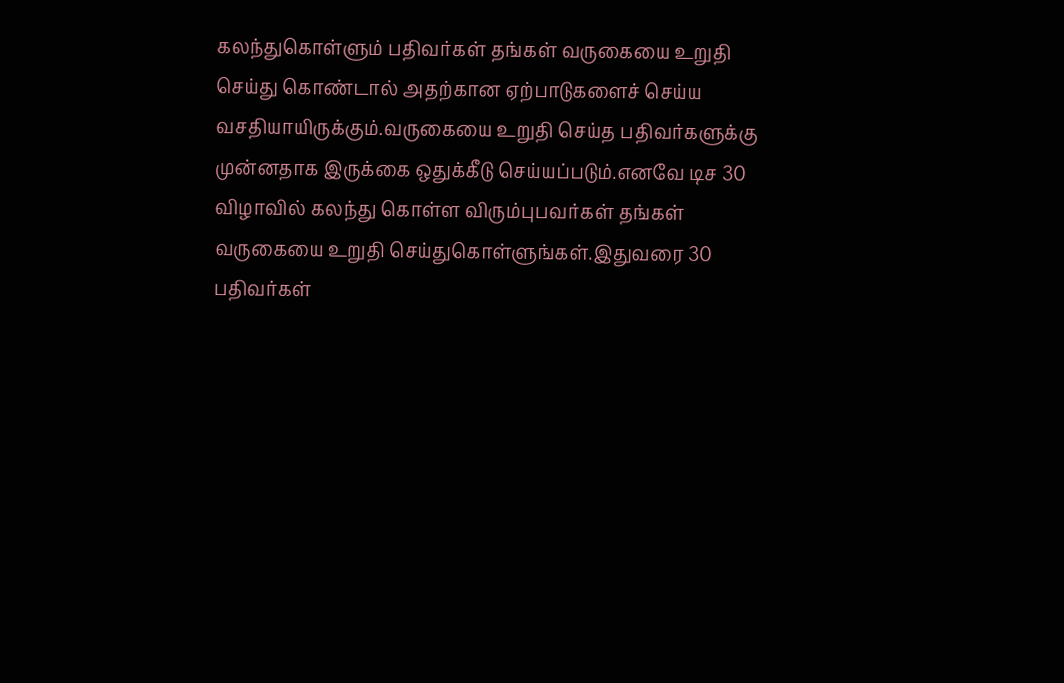கலந்துகொள்ளும் பதிவர்கள் தங்கள் வருகையை உறுதி செய்து கொண்டால் அதற்கான ஏற்பாடுகளைச் செய்ய வசதியாயிருக்கும்.வருகையை உறுதி செய்த பதிவர்களுக்கு முன்னதாக இருக்கை ஒதுக்கீடு செய்யப்படும்.எனவே டிச 30 விழாவில் கலந்து கொள்ள விரும்புபவர்கள் தங்கள் வருகையை உறுதி செய்துகொள்ளுங்கள்.இதுவரை 30 பதிவர்கள்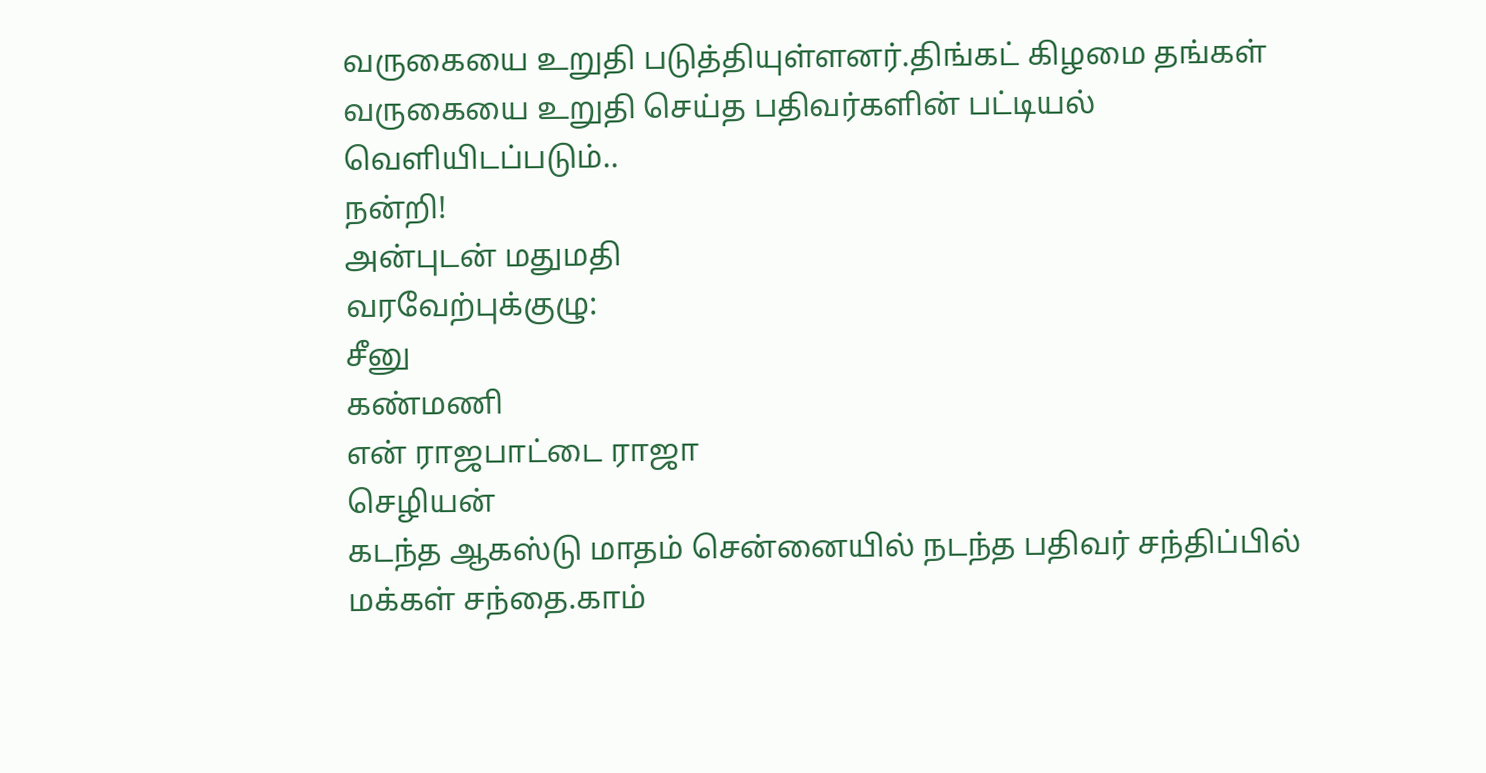வருகையை உறுதி படுத்தியுள்ளனர்.திங்கட் கிழமை தங்கள் வருகையை உறுதி செய்த பதிவர்களின் பட்டியல் வெளியிடப்படும்..
நன்றி!
அன்புடன் மதுமதி
வரவேற்புக்குழு:
சீனு
கண்மணி
என் ராஜபாட்டை ராஜா
செழியன்
கடந்த ஆகஸ்டு மாதம் சென்னையில் நடந்த பதிவர் சந்திப்பில் மக்கள் சந்தை.காம்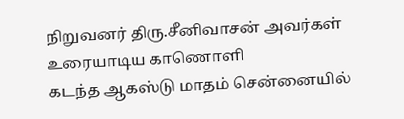நிறுவனர் திரு.சீனிவாசன் அவர்கள் உரையாடிய காணொளி
கடந்த ஆகஸ்டு மாதம் சென்னையில்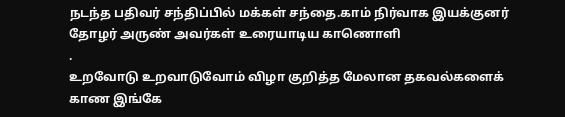நடந்த பதிவர் சந்திப்பில் மக்கள் சந்தை.காம் நிர்வாக இயக்குனர் தோழர் அருண் அவர்கள் உரையாடிய காணொளி
.
உறவோடு உறவாடுவோம் விழா குறித்த மேலான தகவல்களைக் காண இங்கே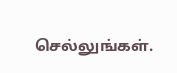செல்லுங்கள்.